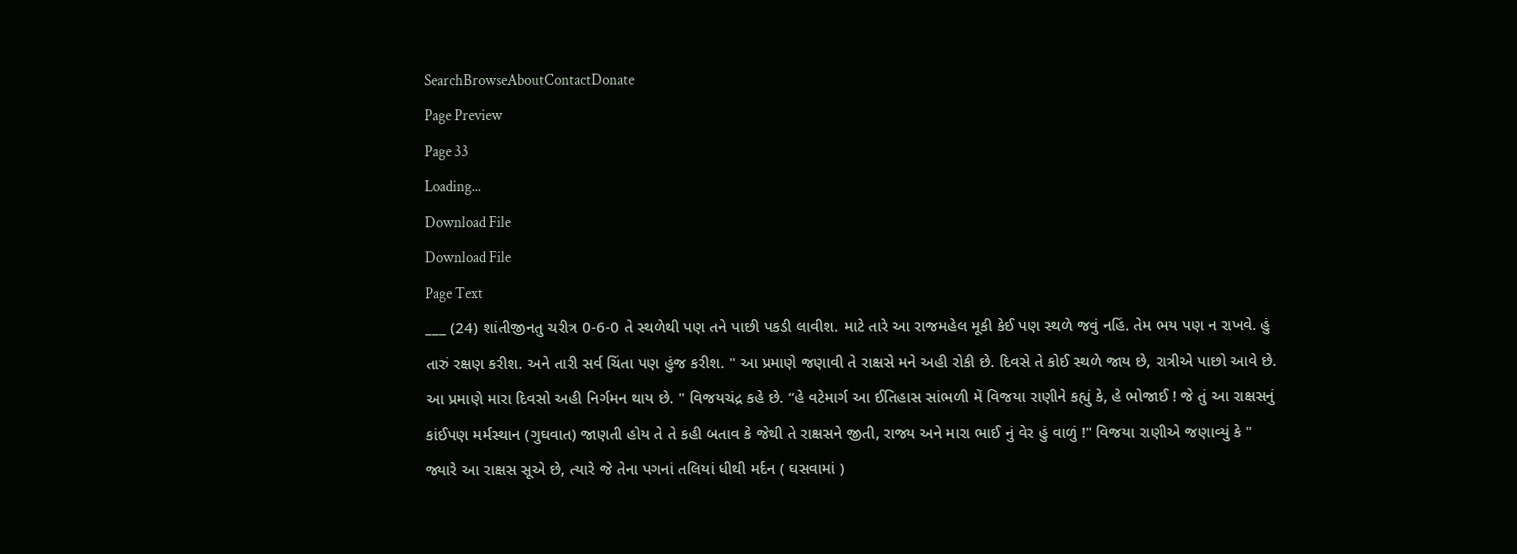SearchBrowseAboutContactDonate
Page Preview
Page 33
Loading...
Download File
Download File
Page Text
___ (24) શાંતીજીનતુ ચરીત્ર 0-6-0 તે સ્થળેથી પણ તને પાછી પકડી લાવીશ. માટે તારે આ રાજમહેલ મૂકી કેઈ પણ સ્થળે જવું નહિં. તેમ ભય પણ ન રાખવે. હું તારું રક્ષણ કરીશ. અને તારી સર્વ ચિંતા પણ હુંજ કરીશ. " આ પ્રમાણે જણાવી તે રાક્ષસે મને અહી રોકી છે. દિવસે તે કોઈ સ્થળે જાય છે, રાત્રીએ પાછો આવે છે. આ પ્રમાણે મારા દિવસો અહી નિર્ગમન થાય છે. " વિજયચંદ્ર કહે છે. “હે વટેમાર્ગ આ ઈતિહાસ સાંભળી મેં વિજયા રાણીને કહ્યું કે, હે ભોજાઈ ! જે તું આ રાક્ષસનું કાંઈપણ મર્મસ્થાન (ગુઘવાત) જાણતી હોય તે તે કહી બતાવ કે જેથી તે રાક્ષસને જીતી, રાજ્ય અને મારા ભાઈ નું વેર હું વાળું !" વિજયા રાણીએ જણાવ્યું કે " જ્યારે આ રાક્ષસ સૂએ છે, ત્યારે જે તેના પગનાં તલિયાં ધીથી મર્દન ( ઘસવામાં )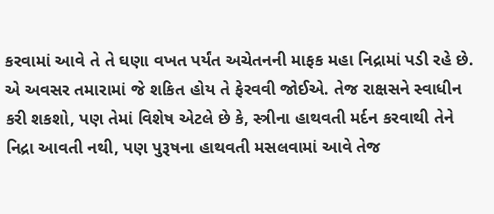કરવામાં આવે તે તે ઘણા વખત પર્યંત અચેતનની માફક મહા નિદ્રામાં પડી રહે છે. એ અવસર તમારામાં જે શકિત હોય તે ફેરવવી જોઈએ. તેજ રાક્ષસને સ્વાધીન કરી શકશો, પણ તેમાં વિશેષ એટલે છે કે, સ્ત્રીના હાથવતી મર્દન કરવાથી તેને નિદ્રા આવતી નથી, પણ પુરૂષના હાથવતી મસલવામાં આવે તેજ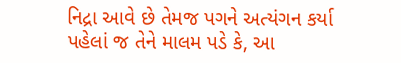નિદ્રા આવે છે તેમજ પગને અત્યંગન કર્યા પહેલાં જ તેને માલમ પડે કે, આ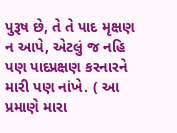પુરૂષ છે, તે તે પાદ મૃક્ષણ ન આપે, એટલું જ નહિ પણ પાદપ્રક્ષણ કરનારને મારી પણ નાંખે. ( આ પ્રમાણે મારા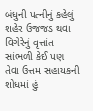બંધુની પત્નીનું કહેલું શહેર ઉજજડ થવા વિગેરેનું વૃત્તાંત સાંભળી કેઈ પણ તેવા ઉત્તમ સહાયકની શોધમાં હું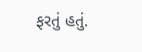ફરતું હતું.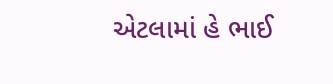એટલામાં હે ભાઈ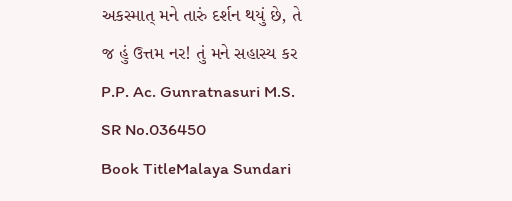અકસ્માત્ મને તારું દર્શન થયું છે, તે જ હું ઉત્તમ નર! તું મને સહાસ્ય કર P.P. Ac. Gunratnasuri M.S.
SR No.036450
Book TitleMalaya Sundari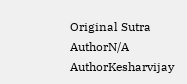Original Sutra AuthorN/A
AuthorKesharvijay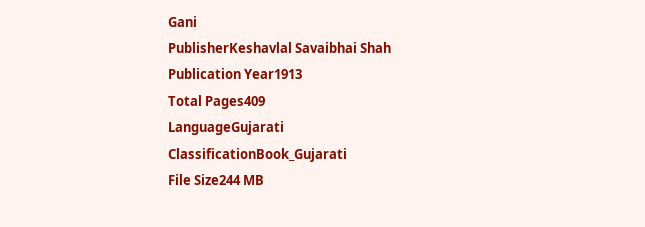Gani
PublisherKeshavlal Savaibhai Shah
Publication Year1913
Total Pages409
LanguageGujarati
ClassificationBook_Gujarati
File Size244 MB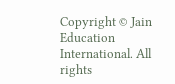Copyright © Jain Education International. All rights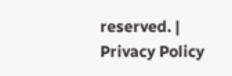reserved. | Privacy Policy